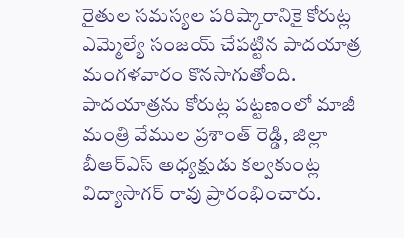రైతుల సమస్యల పరిష్కారానికై కోరుట్ల ఎమ్మెల్యే సంజయ్ చేపట్టిన పాదయాత్ర మంగళవారం కొనసాగుతోంది. పాదయాత్రను కోరుట్ల పట్టణంలో మాజీ మంత్రి వేముల ప్రశాంత్ రెడ్డి, జిల్లా బీఆర్ఎస్ అధ్యక్షుడు కల్వకుంట్ల విద్యాసాగర్ రావు ప్రారంభించారు.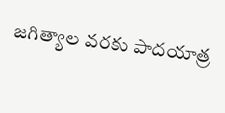జగిత్యాల వరకు పాదయాత్ర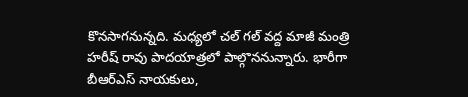కొనసాగనున్నది. మధ్యలో చల్ గల్ వద్ద మాజీ మంత్రి హరీష్ రావు పాదయాత్రలో పాల్గొననున్నారు. భారీగా బీఆర్ఎస్ నాయకులు,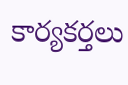కార్యకర్తలు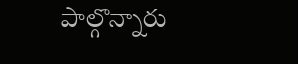పాల్గొన్నారు